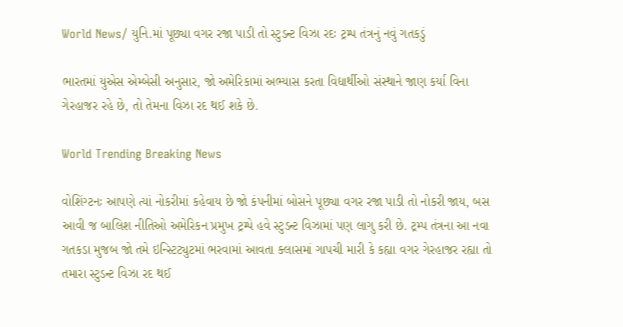World News/ યુનિ.માં પૂછ્યા વગર રજા પાડી તો સ્ટુડન્ટ વિઝા રદઃ ટ્રમ્પ તંત્રનું નવું ગતકડું

ભારતમાં યુએસ એમ્બેસી અનુસાર, જો અમેરિકામાં અભ્યાસ કરતા વિદ્યાર્થીઓ સંસ્થાને જાણ કર્યા વિના ગેરહાજર રહે છે, તો તેમના વિઝા રદ થઈ શકે છે.

World Trending Breaking News

વોશિંગ્ટનઃ આપણે ત્યાં નોકરીમાં કહેવાય છે જો કંપનીમાં બોસને પૂછ્યા વગર રજા પાડી તો નોકરી જાય, બસ આવી જ બાલિશ નીતિઓ અમેરિકન પ્રમુખ ટ્રમ્પે હવે સ્ટુડન્ટ વિઝામાં પણ લાગુ કરી છે. ટ્રમ્પ તંત્રના આ નવા ગતકડા મુજબ જો તમે ઇન્સ્ટિટ્યુટમાં ભરવામાં આવતા ક્લાસમાં ગાપચી મારી કે કહ્યા વગર ગેરહાજર રહ્યા તો તમારા સ્ટુડન્ટ વિઝા રદ થઈ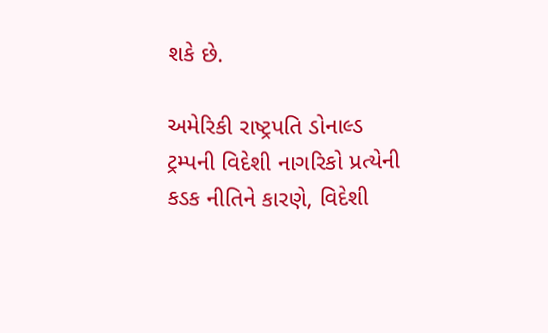શકે છે.

અમેરિકી રાષ્ટ્રપતિ ડોનાલ્ડ ટ્રમ્પની વિદેશી નાગરિકો પ્રત્યેની કડક નીતિને કારણે, વિદેશી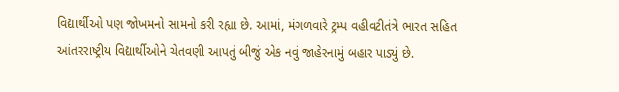વિદ્યાર્થીઓ પણ જોખમનો સામનો કરી રહ્યા છે. આમાં, મંગળવારે ટ્રમ્પ વહીવટીતંત્રે ભારત સહિત આંતરરાષ્ટ્રીય વિદ્યાર્થીઓને ચેતવણી આપતું બીજું એક નવું જાહેરનામું બહાર પાડ્યું છે.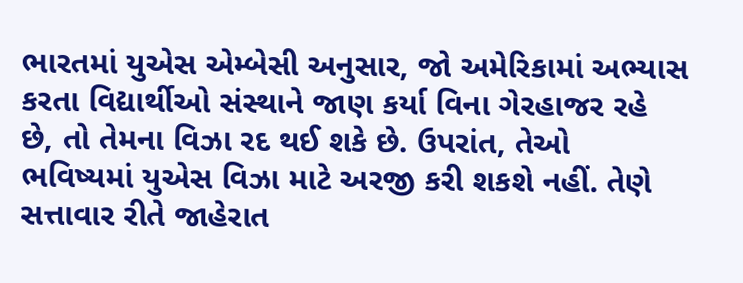ભારતમાં યુએસ એમ્બેસી અનુસાર, જો અમેરિકામાં અભ્યાસ કરતા વિદ્યાર્થીઓ સંસ્થાને જાણ કર્યા વિના ગેરહાજર રહે છે, તો તેમના વિઝા રદ થઈ શકે છે. ઉપરાંત, તેઓ ભવિષ્યમાં યુએસ વિઝા માટે અરજી કરી શકશે નહીં. તેણે સત્તાવાર રીતે જાહેરાત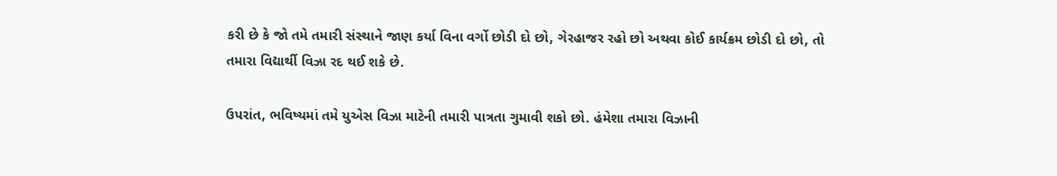કરી છે કે જો તમે તમારી સંસ્થાને જાણ કર્યા વિના વર્ગો છોડી દો છો, ગેરહાજર રહો છો અથવા કોઈ કાર્યક્રમ છોડી દો છો, તો તમારા વિદ્યાર્થી વિઝા રદ થઈ શકે છે.

ઉપરાંત, ભવિષ્યમાં તમે યુએસ વિઝા માટેની તમારી પાત્રતા ગુમાવી શકો છો. હંમેશા તમારા વિઝાની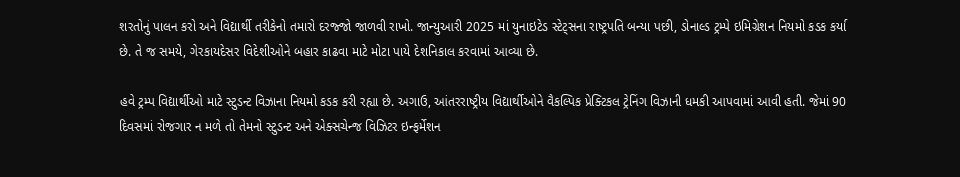શરતોનું પાલન કરો અને વિદ્યાર્થી તરીકેનો તમારો દરજ્જો જાળવી રાખો. જાન્યુઆરી 2025 માં યુનાઇટેડ સ્ટેટ્સના રાષ્ટ્રપતિ બન્યા પછી, ડોનાલ્ડ ટ્રમ્પે ઇમિગ્રેશન નિયમો કડક કર્યા છે. તે જ સમયે, ગેરકાયદેસર વિદેશીઓને બહાર કાઢવા માટે મોટા પાયે દેશનિકાલ કરવામાં આવ્યા છે.

હવે ટ્રમ્પ વિદ્યાર્થીઓ માટે સ્ટુડન્ટ વિઝાના નિયમો કડક કરી રહ્યા છે. અગાઉ, આંતરરાષ્ટ્રીય વિદ્યાર્થીઓને વૈકલ્પિક પ્રેક્ટિકલ ટ્રેનિંગ વિઝાની ધમકી આપવામાં આવી હતી. જેમાં 90 દિવસમાં રોજગાર ન મળે તો તેમનો સ્ટુડન્ટ અને એક્સચેન્જ વિઝિટર ઇન્ફર્મેશન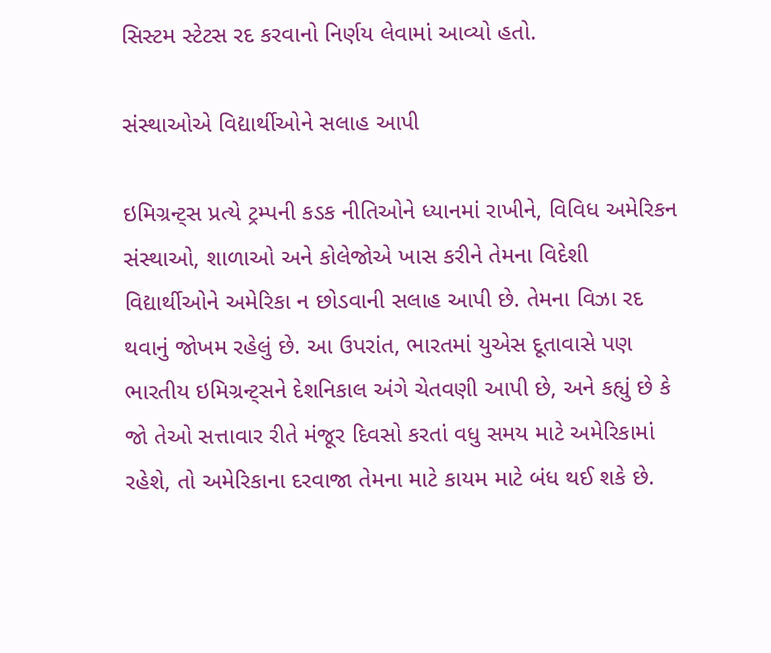સિસ્ટમ સ્ટેટસ રદ કરવાનો નિર્ણય લેવામાં આવ્યો હતો.

સંસ્થાઓએ વિદ્યાર્થીઓને સલાહ આપી

ઇમિગ્રન્ટ્સ પ્રત્યે ટ્રમ્પની કડક નીતિઓને ધ્યાનમાં રાખીને, વિવિધ અમેરિકન સંસ્થાઓ, શાળાઓ અને કોલેજોએ ખાસ કરીને તેમના વિદેશી વિદ્યાર્થીઓને અમેરિકા ન છોડવાની સલાહ આપી છે. તેમના વિઝા રદ થવાનું જોખમ રહેલું છે. આ ઉપરાંત, ભારતમાં યુએસ દૂતાવાસે પણ ભારતીય ઇમિગ્રન્ટ્સને દેશનિકાલ અંગે ચેતવણી આપી છે, અને કહ્યું છે કે જો તેઓ સત્તાવાર રીતે મંજૂર દિવસો કરતાં વધુ સમય માટે અમેરિકામાં રહેશે, તો અમેરિકાના દરવાજા તેમના માટે કાયમ માટે બંધ થઈ શકે છે.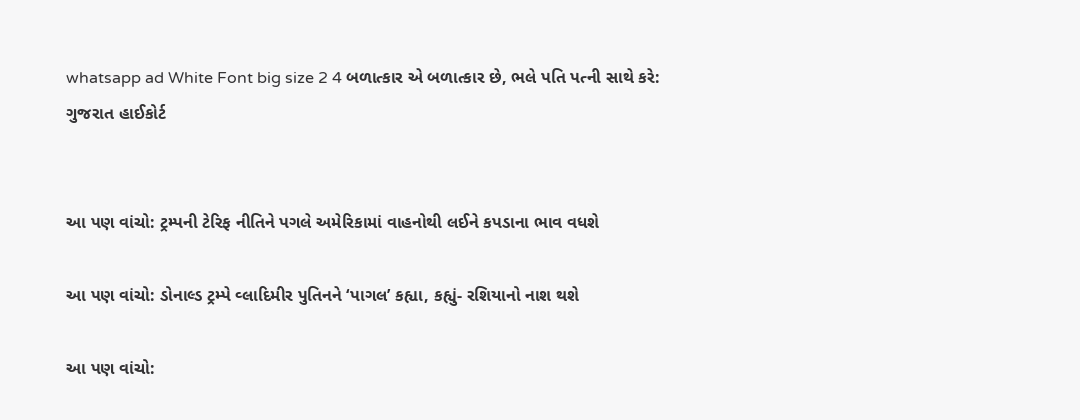whatsapp ad White Font big size 2 4 બળાત્કાર એ બળાત્કાર છે, ભલે પતિ પત્ની સાથે કરે: ગુજરાત હાઈકોર્ટ


આ પણ વાંચો: ટ્રમ્પની ટેરિફ નીતિને પગલે અમેરિકામાં વાહનોથી લઈને કપડાના ભાવ વધશે

આ પણ વાંચો: ડોનાલ્ડ ટ્રમ્પે વ્લાદિમીર પુતિનને ‘પાગલ’ કહ્યા, કહ્યું- રશિયાનો નાશ થશે

આ પણ વાંચો: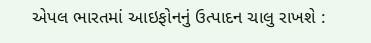એપલ ભારતમાં આઇફોનનું ઉત્પાદન ચાલુ રાખશે :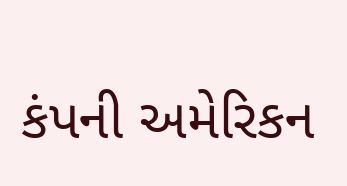કંપની અમેરિકન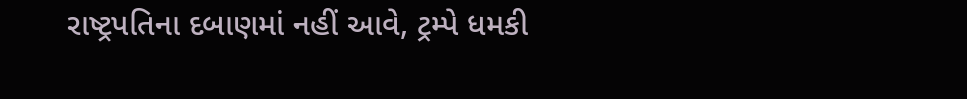રાષ્ટ્રપતિના દબાણમાં નહીં આવે, ટ્રમ્પે ધમકી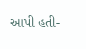આપી હતી-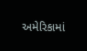અમેરિકામાં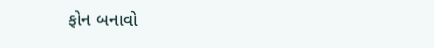ફોન બનાવો